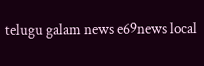telugu galam news e69news local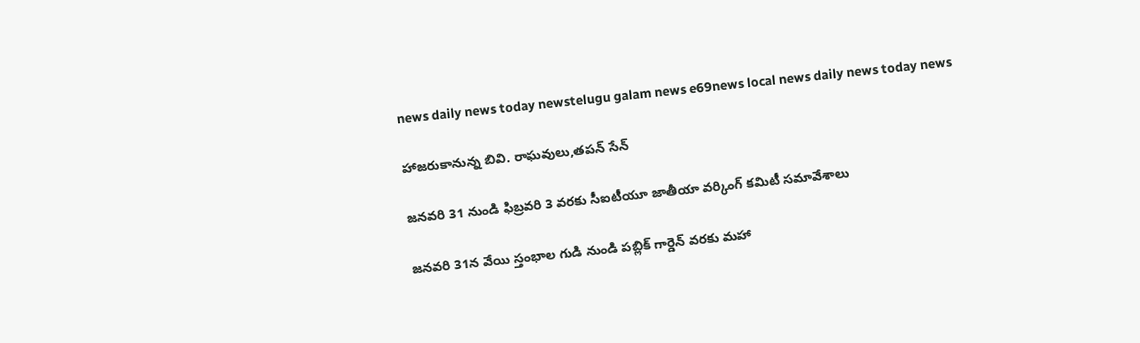news daily news today newstelugu galam news e69news local news daily news today news

హాజరుకానున్న బివి. రాఘవులు,తపన్ సేన్

జనవరి 31 నుండి ఫిబ్రవరి 3 వరకు సీఐటీయూ జాతీయా వర్కింగ్ కమిటీ సమావేశాలు

జనవరి 31న వేయి స్తంభాల గుడి నుండి పబ్లిక్ గార్డెన్ వరకు మహా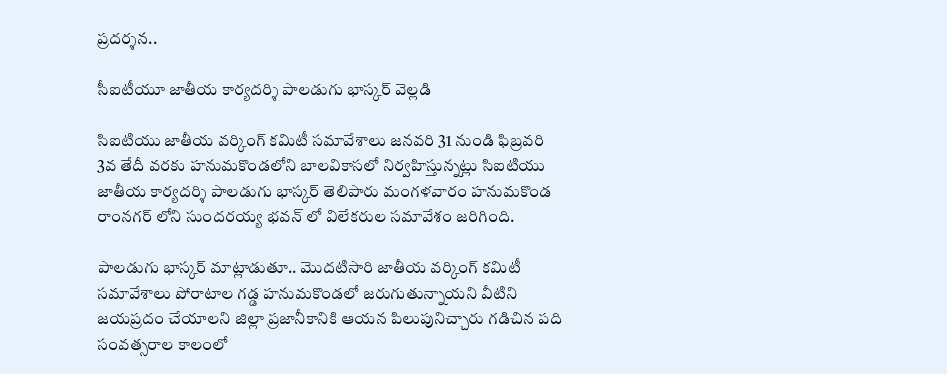ప్రదర్శన..

సీఐటీయూ జాతీయ కార్యదర్శి పాలడుగు భాస్కర్ వెల్లడి

సిఐటియు జాతీయ వర్కింగ్ కమిటీ సమావేశాలు జనవరి 31 నుండి ఫిబ్రవరి 3వ తేదీ వరకు హనుమకొండలోని బాలవికాసలో నిర్వహిస్తున్నట్లు సిఐటియు జాతీయ కార్యదర్శి పాలడుగు భాస్కర్ తెలిపారు మంగళవారం హనుమకొండ రాంనగర్ లోని సుందరయ్య భవన్ లో విలేకరుల సమావేశం జరిగింది.

పాలడుగు భాస్కర్ మాట్లాడుతూ.. మొదటిసారి జాతీయ వర్కింగ్ కమిటీ సమావేశాలు పోరాటాల గడ్డ హనుమకొండలో జరుగుతున్నాయని వీటిని జయప్రదం చేయాలని జిల్లా ప్రజానీకానికి ఆయన పిలుపునిచ్చారు గడిచిన పది సంవత్సరాల కాలంలో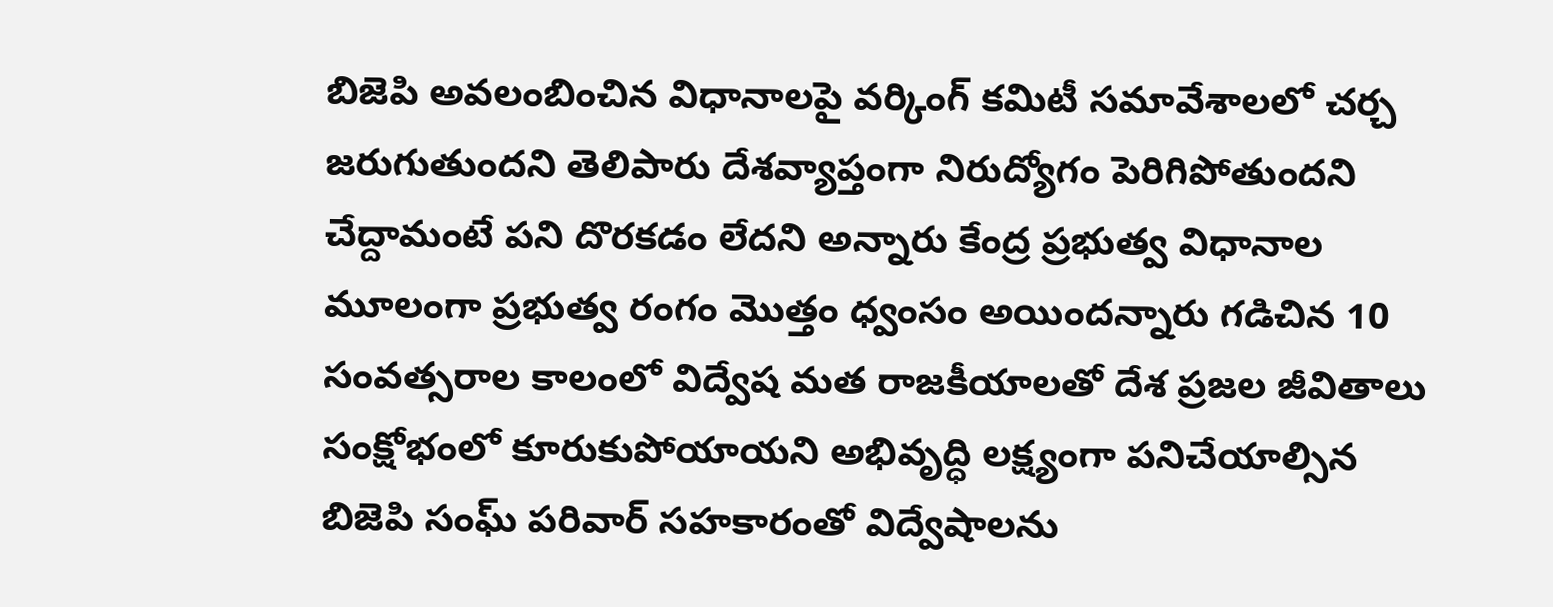బిజెపి అవలంబించిన విధానాలపై వర్కింగ్ కమిటీ సమావేశాలలో చర్చ జరుగుతుందని తెలిపారు దేశవ్యాప్తంగా నిరుద్యోగం పెరిగిపోతుందని చేద్దామంటే పని దొరకడం లేదని అన్నారు కేంద్ర ప్రభుత్వ విధానాల మూలంగా ప్రభుత్వ రంగం మొత్తం ధ్వంసం అయిందన్నారు గడిచిన 10 సంవత్సరాల కాలంలో విద్వేష మత రాజకీయాలతో దేశ ప్రజల జీవితాలు సంక్షోభంలో కూరుకుపోయాయని అభివృద్ధి లక్ష్యంగా పనిచేయాల్సిన బిజెపి సంఘ్ పరివార్ సహకారంతో విద్వేషాలను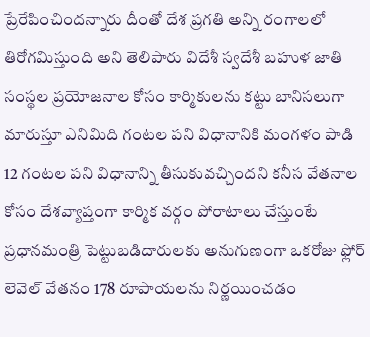ప్రేరేపించిందన్నారు దీంతో దేశ ప్రగతి అన్ని రంగాలలో తిరోగమిస్తుంది అని తెలిపారు విదేశీ స్వదేశీ బహుళ జాతి సంస్థల ప్రయోజనాల కోసం కార్మికులను కట్టు బానిసలుగా మారుస్తూ ఎనిమిది గంటల పని విధానానికి మంగళం పాడి 12 గంటల పని విధానాన్ని తీసుకువచ్చిందని కనీస వేతనాల కోసం దేశవ్యాప్తంగా కార్మిక వర్గం పోరాటాలు చేస్తుంటే ప్రధానమంత్రి పెట్టుబడిదారులకు అనుగుణంగా ఒకరోజు ఫ్లోర్ లెవెల్ వేతనం 178 రూపాయలను నిర్ణయించడం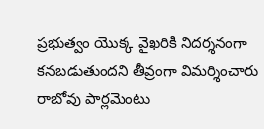ప్రభుత్వం యొక్క వైఖరికి నిదర్శనంగా కనబడుతుందని తీవ్రంగా విమర్శించారు రాబోవు పార్లమెంటు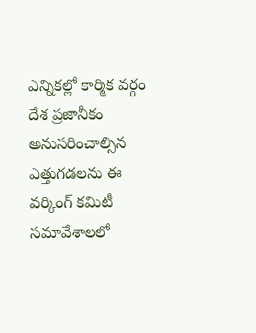ఎన్నికల్లో కార్మిక వర్గం దేశ ప్రజానీకం అనుసరించాల్సిన ఎత్తుగడలను ఈ వర్కింగ్ కమిటీ సమావేశాలలో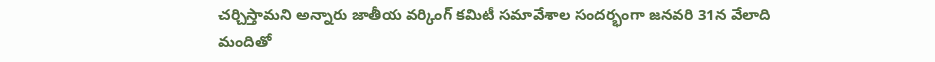చర్చిస్తామని అన్నారు జాతీయ వర్కింగ్ కమిటీ సమావేశాల సందర్భంగా జనవరి 31న వేలాది మందితో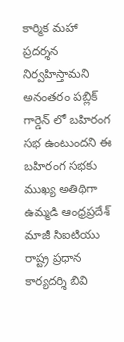కార్మిక మహా ప్రదర్శన నిర్వహిస్తామని అనంతరం పబ్లిక్ గార్డెన్ లో బహిరంగ సభ ఉంటుందని ఈ బహిరంగ సభకు ముఖ్య అతిథిగా ఉమ్మడి ఆంధ్రప్రదేశ్ మాజీ సిఐటియు రాష్ట్ర ప్రధాన కార్యదర్శి బివి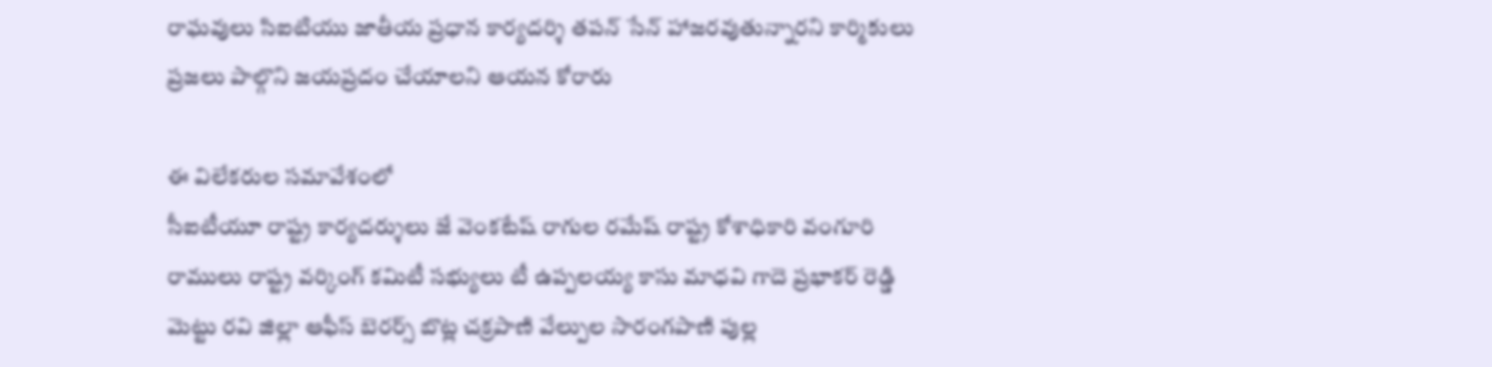రాఘవులు సిఐటియు జాతీయ ప్రధాన కార్యదర్శి తపన్ సేన్ హాజరవుతున్నారని కార్మికులు ప్రజలు పాల్గొని జయప్రదం చేయాలని ఆయన కోరారు

ఈ విలేకరుల సమావేశంలో
సీఐటీయూ రాష్ట్ర కార్యదర్శులు జే వెంకటేష్ రాగుల రమేష్ రాష్ట్ర కోశాధికారి వంగూరి రాములు రాష్ట్ర వర్కింగ్ కమిటీ సభ్యులు టీ ఉప్పలయ్య కాసు మాధవి గాదె ప్రభాకర్ రెడ్డి మెట్టు రవి జిల్లా ఆఫీస్ బెరర్స్ బొట్ల చక్రపాణి వేల్పుల సారంగపాణి పుల్ల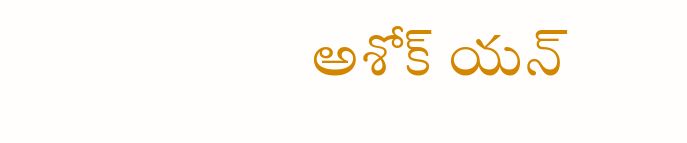అశోక్ యన్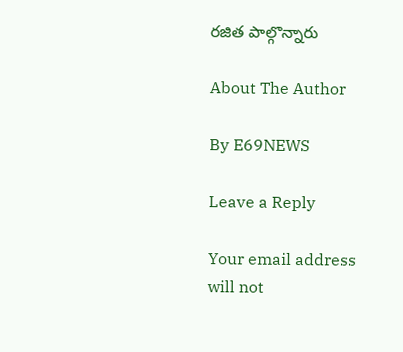రజిత పాల్గొన్నారు

About The Author

By E69NEWS

Leave a Reply

Your email address will not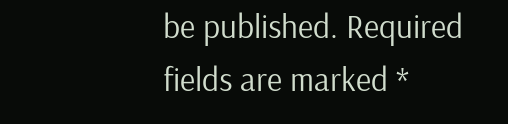be published. Required fields are marked *